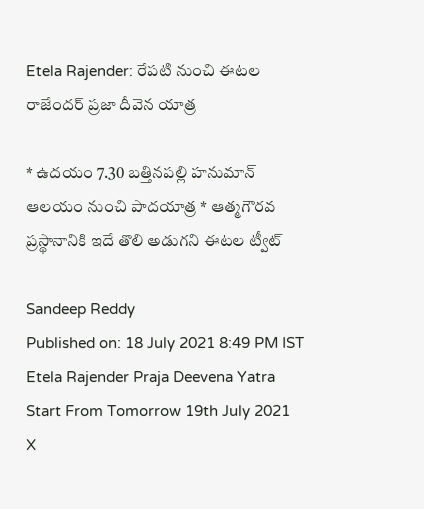Etela Rajender: రేపటి నుంచి ఈటల రాజేందర్ ప్రజా దీవెన యాత్ర

* ఉదయం 7.30 బత్తినపల్లి హనుమాన్ ఆలయం నుంచి పాదయాత్ర * ఆత్మగౌరవ ప్రస్థానానికి ఇదే తొలి అడుగని ఈటల ట్వీట్

Sandeep Reddy
Published on: 18 July 2021 8:49 PM IST
Etela Rajender Praja Deevena Yatra Start From Tomorrow 19th July 2021
X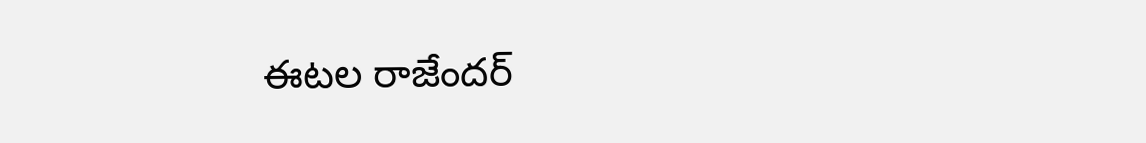ఈటల రాజేందర్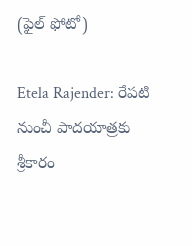(ఫైల్ ఫోటో)

Etela Rajender: రేపటి నుంచీ పాదయాత్రకు శ్రీకారం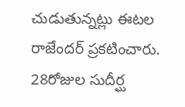చుడుతున్నట్లు ఈటల రాజేందర్ ప్రకటించారు. 28రోజుల సుదీర్ఘ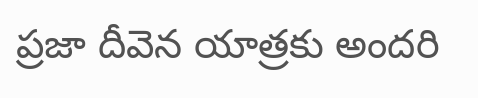ప్రజా దీవెన యాత్రకు అందరి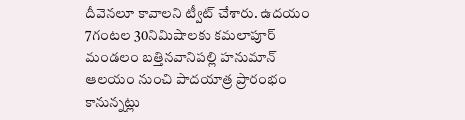దీవెనలూ కావాలని ట్వీట్ చేశారు. ఉదయం 7గంటల 30నిమిషాలకు కమలాపూర్ మండలం బత్తినవానిపల్లి హనుమాన్ ఆలయం నుంచి పాదయాత్ర ప్రారంభం కానున్నట్లు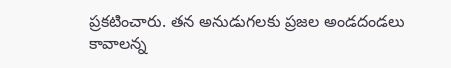ప్రకటించారు. తన అనుడుగలకు ప్రజల అండదండలు కావాలన్న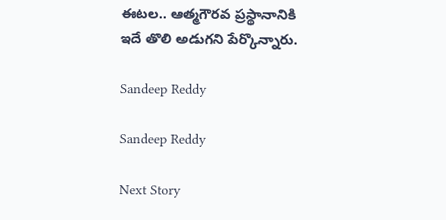ఈటల.. ఆత్మగౌరవ ప్రస్థానానికి ఇదే తొలి అడుగని పేర్కొన్నారు.

Sandeep Reddy

Sandeep Reddy

Next Story